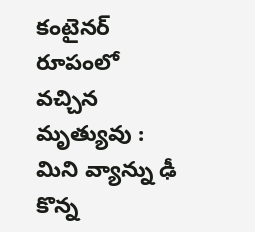కంటైనర్ రూపంలో వచ్చిన మృత్యువు : మిని వ్యాన్ను ఢీ కొన్న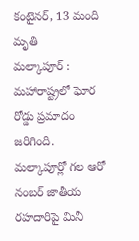కంటైనర్, 13 మంది మృతి
మల్కాపూర్ : మహారాష్ట్రలో ఘోర రోడ్డు ప్రమాదం జరిగింది. మల్కాపూర్లో గల ఆరో నంబర్ జాతీయ రహదారిపై మినీ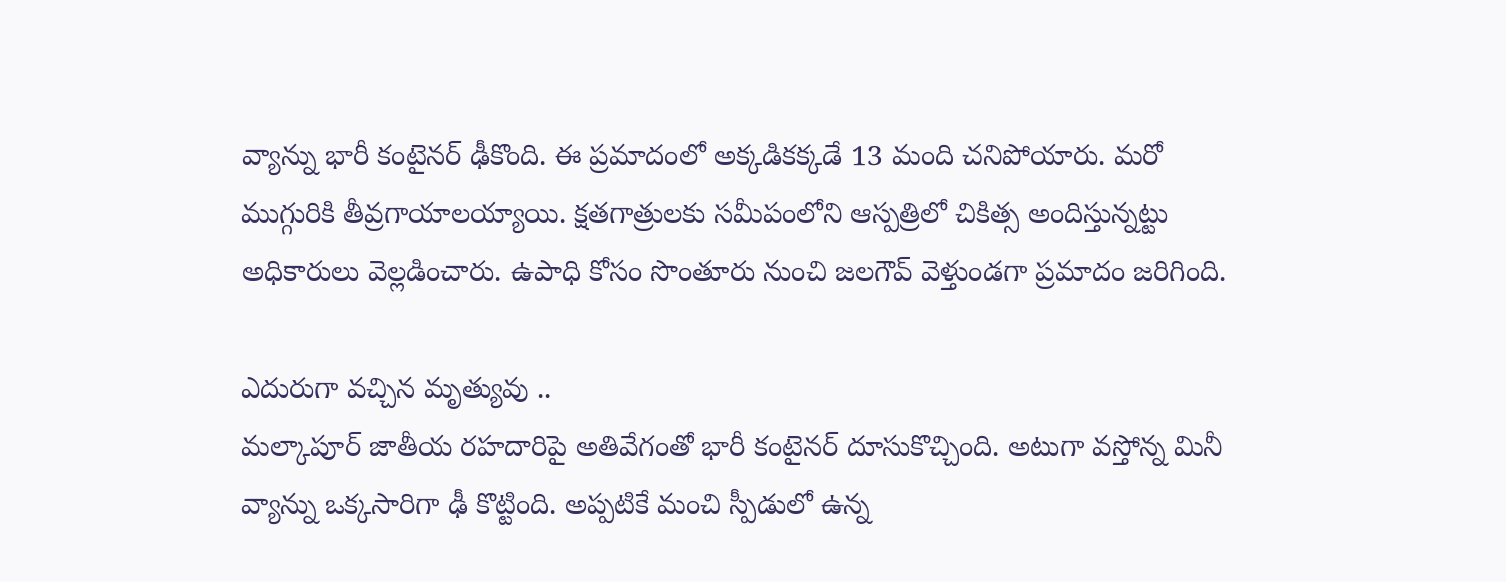వ్యాన్ను భారీ కంటైనర్ ఢీకొంది. ఈ ప్రమాదంలో అక్కడికక్కడే 13 మంది చనిపోయారు. మరో ముగ్గురికి తీవ్రగాయాలయ్యాయి. క్షతగాత్రులకు సమీపంలోని ఆస్పత్రిలో చికిత్స అందిస్తున్నట్టు అధికారులు వెల్లడించారు. ఉపాధి కోసం సొంతూరు నుంచి జలగౌవ్ వెళ్తుండగా ప్రమాదం జరిగింది.

ఎదురుగా వచ్చిన మృత్యువు ..
మల్కాపూర్ జాతీయ రహదారిపై అతివేగంతో భారీ కంటైనర్ దూసుకొచ్చింది. అటుగా వస్తోన్న మినీ వ్యాన్ను ఒక్కసారిగా ఢీ కొట్టింది. అప్పటికే మంచి స్పీడులో ఉన్న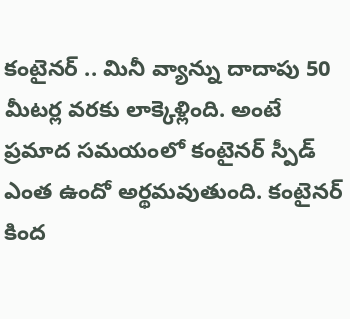కంటైనర్ .. మినీ వ్యాన్ను దాదాపు 50 మీటర్ల వరకు లాక్కెళ్లింది. అంటే ప్రమాద సమయంలో కంటైనర్ స్పీడ్ ఎంత ఉందో అర్థమవుతుంది. కంటైనర్ కింద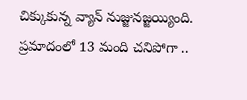చిక్కుకున్న వ్యాన్ నుజ్జునజ్జయ్యింది. ప్రమాదంలో 13 మంది చనిపోగా ..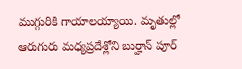ముగ్గురికి గాయాలయ్యాయి. మృతుల్లో ఆరుగురు మధ్యప్రదేశ్లోని బుర్హాన్ పూర్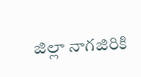జిల్లా నాగజిరికి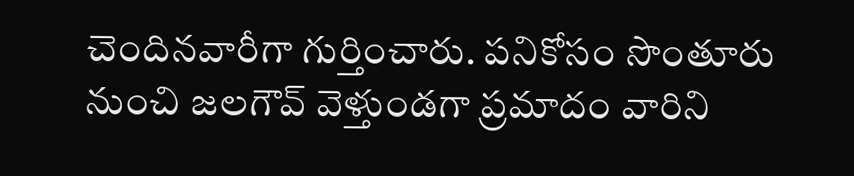చెందినవారీగా గుర్తించారు. పనికోసం సొంతూరు నుంచి జలగౌవ్ వెళ్తుండగా ప్రమాదం వారిని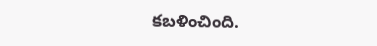కబళించింది.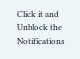Click it and Unblock the Notifications